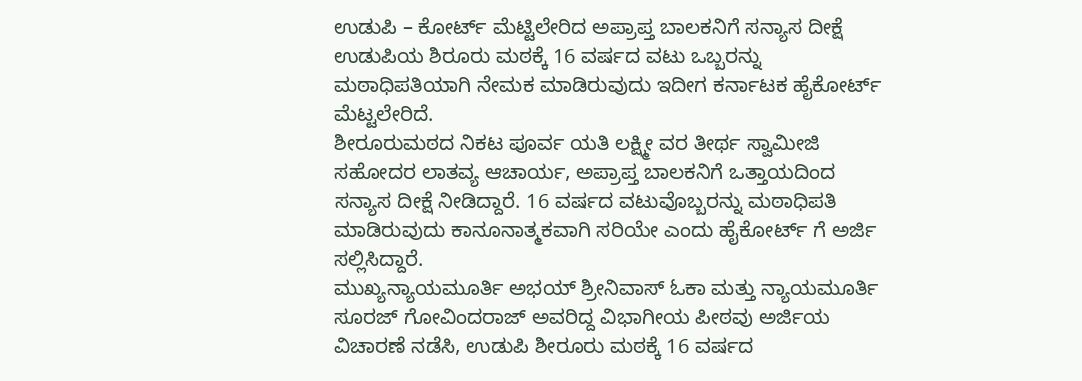ಉಡುಪಿ – ಕೋರ್ಟ್ ಮೆಟ್ಟಿಲೇರಿದ ಅಪ್ರಾಪ್ತ ಬಾಲಕನಿಗೆ ಸನ್ಯಾಸ ದೀಕ್ಷೆ
ಉಡುಪಿಯ ಶಿರೂರು ಮಠಕ್ಕೆ 16 ವರ್ಷದ ವಟು ಒಬ್ಬರನ್ನು ಮಠಾಧಿಪತಿಯಾಗಿ ನೇಮಕ ಮಾಡಿರುವುದು ಇದೀಗ ಕರ್ನಾಟಕ ಹೈಕೋರ್ಟ್ ಮೆಟ್ಟಲೇರಿದೆ.
ಶೀರೂರುಮಠದ ನಿಕಟ ಪೂರ್ವ ಯತಿ ಲಕ್ಷ್ಮೀ ವರ ತೀರ್ಥ ಸ್ವಾಮೀಜಿ ಸಹೋದರ ಲಾತವ್ಯ ಆಚಾರ್ಯ, ಅಪ್ರಾಪ್ತ ಬಾಲಕನಿಗೆ ಒತ್ತಾಯದಿಂದ ಸನ್ಯಾಸ ದೀಕ್ಷೆ ನೀಡಿದ್ದಾರೆ. 16 ವರ್ಷದ ವಟುವೊಬ್ಬರನ್ನು ಮಠಾಧಿಪತಿ ಮಾಡಿರುವುದು ಕಾನೂನಾತ್ಮಕವಾಗಿ ಸರಿಯೇ ಎಂದು ಹೈಕೋರ್ಟ್ ಗೆ ಅರ್ಜಿ ಸಲ್ಲಿಸಿದ್ದಾರೆ.
ಮುಖ್ಯನ್ಯಾಯಮೂರ್ತಿ ಅಭಯ್ ಶ್ರೀನಿವಾಸ್ ಓಕಾ ಮತ್ತು ನ್ಯಾಯಮೂರ್ತಿ ಸೂರಜ್ ಗೋವಿಂದರಾಜ್ ಅವರಿದ್ದ ವಿಭಾಗೀಯ ಪೀಠವು ಅರ್ಜಿಯ ವಿಚಾರಣೆ ನಡೆಸಿ, ಉಡುಪಿ ಶೀರೂರು ಮಠಕ್ಕೆ 16 ವರ್ಷದ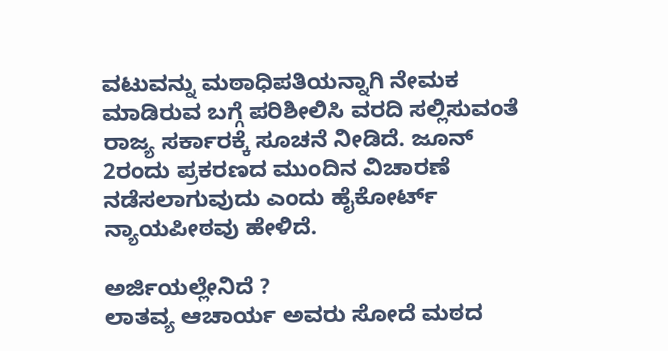ವಟುವನ್ನು ಮಠಾಧಿಪತಿಯನ್ನಾಗಿ ನೇಮಕ ಮಾಡಿರುವ ಬಗ್ಗೆ ಪರಿಶೀಲಿಸಿ ವರದಿ ಸಲ್ಲಿಸುವಂತೆ ರಾಜ್ಯ ಸರ್ಕಾರಕ್ಕೆ ಸೂಚನೆ ನೀಡಿದೆ. ಜೂನ್ 2ರಂದು ಪ್ರಕರಣದ ಮುಂದಿನ ವಿಚಾರಣೆ ನಡೆಸಲಾಗುವುದು ಎಂದು ಹೈಕೋರ್ಟ್ ನ್ಯಾಯಪೀಠವು ಹೇಳಿದೆ.

ಅರ್ಜಿಯಲ್ಲೇನಿದೆ ?
ಲಾತವ್ಯ ಆಚಾರ್ಯ ಅವರು ಸೋದೆ ಮಠದ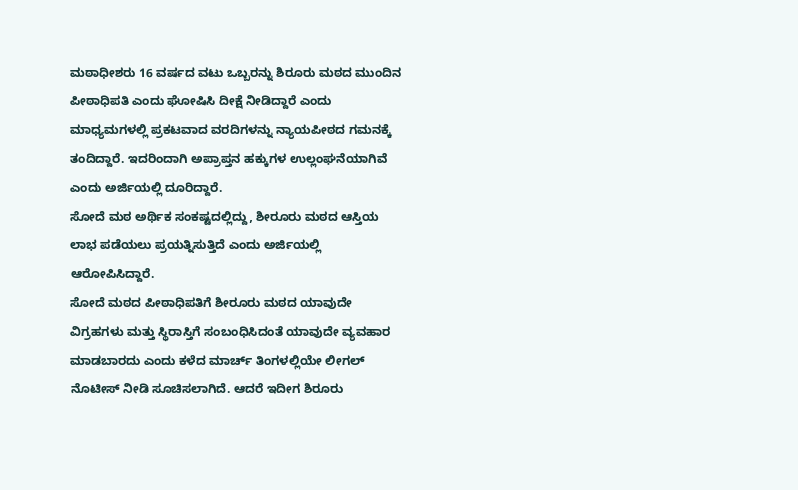ಮಠಾಧೀಶರು 16 ವರ್ಷದ ವಟು ಒಬ್ಬರನ್ನು ಶಿರೂರು ಮಠದ ಮುಂದಿನ ಪೀಠಾಧಿಪತಿ ಎಂದು ಘೋಷಿಸಿ ದೀಕ್ಷೆ ನೀಡಿದ್ದಾರೆ ಎಂದು ಮಾಧ್ಯಮಗಳಲ್ಲಿ ಪ್ರಕಟವಾದ ವರದಿಗಳನ್ನು ನ್ಯಾಯಪೀಠದ ಗಮನಕ್ಕೆ ತಂದಿದ್ದಾರೆ. ಇದರಿಂದಾಗಿ ಅಪ್ರಾಪ್ತನ ಹಕ್ಕುಗಳ ಉಲ್ಲಂಘನೆಯಾಗಿವೆ ಎಂದು ಅರ್ಜಿಯಲ್ಲಿ ದೂರಿದ್ದಾರೆ.
ಸೋದೆ ಮಠ ಅರ್ಥಿಕ ಸಂಕಷ್ಟದಲ್ಲಿದ್ದು, ಶೀರೂರು ಮಠದ ಆಸ್ತಿಯ ಲಾಭ ಪಡೆಯಲು ಪ್ರಯತ್ನಿಸುತ್ತಿದೆ ಎಂದು ಅರ್ಜಿಯಲ್ಲಿ ಆರೋಪಿಸಿದ್ದಾರೆ.
ಸೋದೆ ಮಠದ ಪೀಠಾಧಿಪತಿಗೆ ಶೀರೂರು ಮಠದ ಯಾವುದೇ ವಿಗ್ರಹಗಳು ಮತ್ತು ಸ್ಥಿರಾಸ್ತಿಗೆ ಸಂಬಂಧಿಸಿದಂತೆ ಯಾವುದೇ ವ್ಯವಹಾರ ಮಾಡಬಾರದು ಎಂದು ಕಳೆದ ಮಾರ್ಚ್ ತಿಂಗಳಲ್ಲಿಯೇ ಲೀಗಲ್ ನೊಟೀಸ್ ನೀಡಿ ಸೂಚಿಸಲಾಗಿದೆ. ಆದರೆ ಇದೀಗ ಶಿರೂರು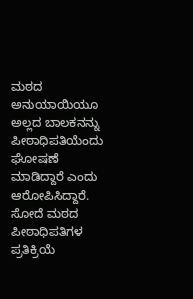ಮಠದ ಅನುಯಾಯಿಯೂ ಅಲ್ಲದ ಬಾಲಕನನ್ನು ಪೀಠಾಧಿಪತಿಯೆಂದು ಘೋಷಣೆ ಮಾಡಿದ್ದಾರೆ ಎಂದು ಆರೋಪಿಸಿದ್ದಾರೆ.
ಸೋದೆ ಮಠದ ಪೀಠಾಧಿಪತಿಗಳ ಪ್ರತಿಕ್ರಿಯೆ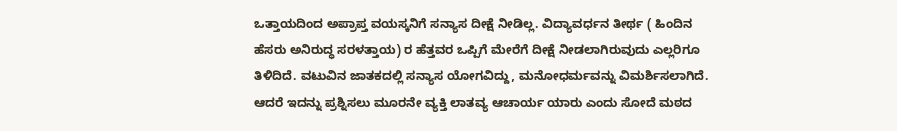ಒತ್ತಾಯದಿಂದ ಅಪ್ರಾಪ್ತ ವಯಸ್ಕನಿಗೆ ಸನ್ಯಾಸ ದೀಕ್ಷೆ ನೀಡಿಲ್ಲ. ವಿದ್ಯಾವರ್ಧನ ತೀರ್ಥ ( ಹಿಂದಿನ ಹೆಸರು ಅನಿರುದ್ಧ ಸರಳತ್ತಾಯ) ರ ಹೆತ್ತವರ ಒಪ್ಪಿಗೆ ಮೇರೆಗೆ ದೀಕ್ಷೆ ನೀಡಲಾಗಿರುವುದು ಎಲ್ಲರಿಗೂ ತಿಳಿದಿದೆ. ವಟುವಿನ ಜಾತಕದಲ್ಲಿ ಸನ್ಯಾಸ ಯೋಗವಿದ್ದು, ಮನೋಧರ್ಮವನ್ನು ವಿಮರ್ಶಿಸಲಾಗಿದೆ. ಆದರೆ ಇದನ್ನು ಪ್ರಶ್ನಿಸಲು ಮೂರನೇ ವ್ಯಕ್ತಿ ಲಾತವ್ಯ ಆಚಾರ್ಯ ಯಾರು ಎಂದು ಸೋದೆ ಮಠದ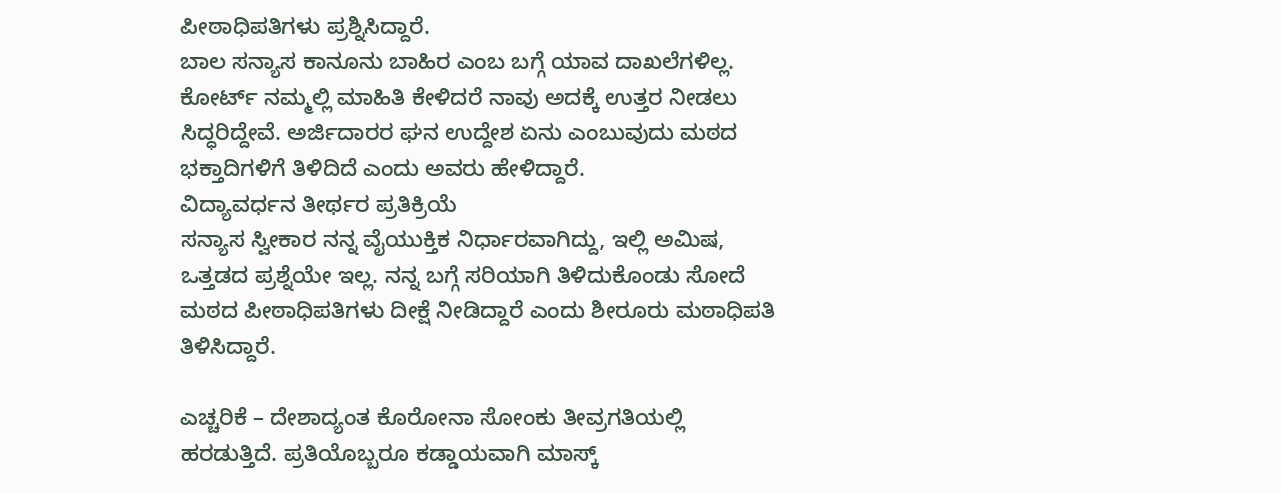ಪೀಠಾಧಿಪತಿಗಳು ಪ್ರಶ್ನಿಸಿದ್ದಾರೆ.
ಬಾಲ ಸನ್ಯಾಸ ಕಾನೂನು ಬಾಹಿರ ಎಂಬ ಬಗ್ಗೆ ಯಾವ ದಾಖಲೆಗಳಿಲ್ಲ. ಕೋರ್ಟ್ ನಮ್ಮಲ್ಲಿ ಮಾಹಿತಿ ಕೇಳಿದರೆ ನಾವು ಅದಕ್ಕೆ ಉತ್ತರ ನೀಡಲು ಸಿದ್ಧರಿದ್ದೇವೆ. ಅರ್ಜಿದಾರರ ಘನ ಉದ್ದೇಶ ಏನು ಎಂಬುವುದು ಮಠದ ಭಕ್ತಾದಿಗಳಿಗೆ ತಿಳಿದಿದೆ ಎಂದು ಅವರು ಹೇಳಿದ್ದಾರೆ.
ವಿದ್ಯಾವರ್ಧನ ತೀರ್ಥರ ಪ್ರತಿಕ್ರಿಯೆ
ಸನ್ಯಾಸ ಸ್ವೀಕಾರ ನನ್ನ ವೈಯುಕ್ತಿಕ ನಿರ್ಧಾರವಾಗಿದ್ದು, ಇಲ್ಲಿ ಅಮಿಷ, ಒತ್ತಡದ ಪ್ರಶ್ನೆಯೇ ಇಲ್ಲ. ನನ್ನ ಬಗ್ಗೆ ಸರಿಯಾಗಿ ತಿಳಿದುಕೊಂಡು ಸೋದೆ ಮಠದ ಪೀಠಾಧಿಪತಿಗಳು ದೀಕ್ಷೆ ನೀಡಿದ್ದಾರೆ ಎಂದು ಶೀರೂರು ಮಠಾಧಿಪತಿ ತಿಳಿಸಿದ್ದಾರೆ.

ಎಚ್ಚರಿಕೆ – ದೇಶಾದ್ಯಂತ ಕೊರೋನಾ ಸೋಂಕು ತೀವ್ರಗತಿಯಲ್ಲಿ ಹರಡುತ್ತಿದೆ. ಪ್ರತಿಯೊಬ್ಬರೂ ಕಡ್ಡಾಯವಾಗಿ ಮಾಸ್ಕ್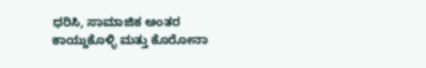ಧರಿಸಿ, ಸಾಮಾಜಿಕ ಅಂತರ ಕಾಯ್ದುಕೊಳ್ಳಿ ಮತ್ತು ಕೊರೋನಾ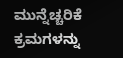ಮುನ್ನೆಚ್ಚರಿಕೆ ಕ್ರಮಗಳನ್ನು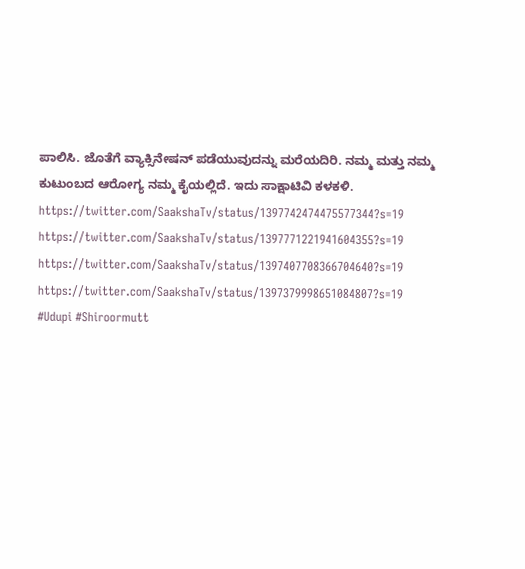ಪಾಲಿಸಿ. ಜೊತೆಗೆ ವ್ಯಾಕ್ಸಿನೇಷನ್ ಪಡೆಯುವುದನ್ನು ಮರೆಯದಿರಿ. ನಮ್ಮ ಮತ್ತು ನಮ್ಮ ಕುಟುಂಬದ ಆರೋಗ್ಯ ನಮ್ಮ ಕೈಯಲ್ಲಿದೆ. ಇದು ಸಾಕ್ಷಾಟಿವಿ ಕಳಕಳಿ.
https://twitter.com/SaakshaTv/status/1397742474475577344?s=19
https://twitter.com/SaakshaTv/status/1397771221941604355?s=19
https://twitter.com/SaakshaTv/status/1397407708366704640?s=19
https://twitter.com/SaakshaTv/status/1397379998651084807?s=19
#Udupi #Shiroormutt